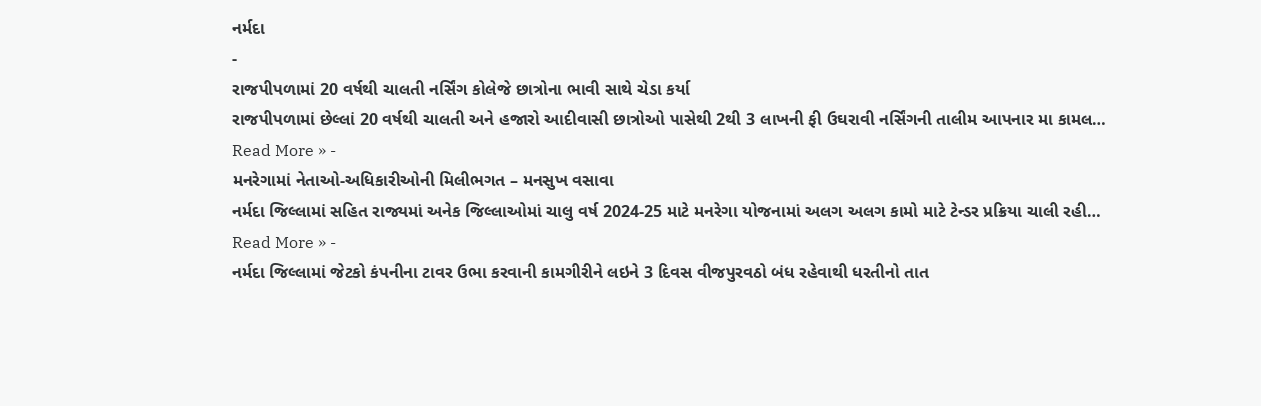નર્મદા
-
રાજપીપળામાં 20 વર્ષથી ચાલતી નર્સિંગ કોલેજે છાત્રોના ભાવી સાથે ચેડા કર્યા
રાજપીપળામાં છેલ્લાં 20 વર્ષથી ચાલતી અને હજારો આદીવાસી છાત્રોઓ પાસેથી 2થી 3 લાખની ફી ઉઘરાવી નર્સિંગની તાલીમ આપનાર મા કામલ…
Read More » -
મનરેગામાં નેતાઓ-અધિકારીઓની મિલીભગત – મનસુખ વસાવા
નર્મદા જિલ્લામાં સહિત રાજ્યમાં અનેક જિલ્લાઓમાં ચાલુ વર્ષ 2024-25 માટે મનરેગા યોજનામાં અલગ અલગ કામો માટે ટેન્ડર પ્રક્રિયા ચાલી રહી…
Read More » -
નર્મદા જિલ્લામાં જેટકો કંપનીના ટાવર ઉભા કરવાની કામગીરીને લઇને 3 દિવસ વીજપુરવઠો બંધ રહેવાથી ધરતીનો તાત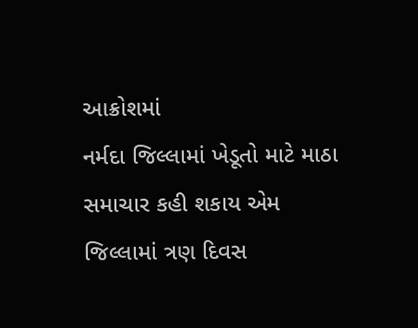આક્રોશમાં
નર્મદા જિલ્લામાં ખેડૂતો માટે માઠા સમાચાર કહી શકાય એમ જિલ્લામાં ત્રણ દિવસ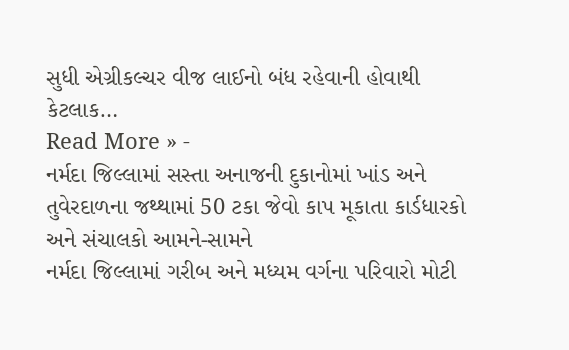સુધી એગ્રીકલ્ચર વીજ લાઈનો બંધ રહેવાની હોવાથી કેટલાક…
Read More » -
નર્મદા જિલ્લામાં સસ્તા અનાજની દુકાનોમાં ખાંડ અને તુવેરદાળના જથ્થામાં 50 ટકા જેવો કાપ મૂકાતા કાર્ડધારકો અને સંચાલકો આમને-સામને
નર્મદા જિલ્લામાં ગરીબ અને મધ્યમ વર્ગના પરિવારો મોટી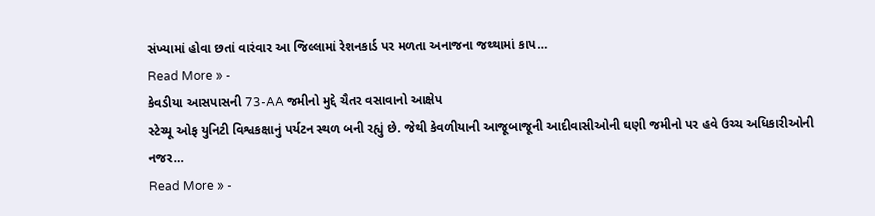સંખ્યામાં હોવા છતાં વારંવાર આ જિલ્લામાં રેશનકાર્ડ પર મળતા અનાજના જથ્થામાં કાપ…
Read More » -
કેવડીયા આસપાસની 73-AA જમીનો મુદ્દે ચૈતર વસાવાનો આક્ષેપ
સ્ટેચ્યૂ ઓફ યુનિટી વિશ્વકક્ષાનું પર્યટન સ્થળ બની રહ્યું છે. જેથી કેવળીયાની આજૂબાજૂની આદીવાસીઓની ઘણી જમીનો પર હવે ઉચ્ચ અધિકારીઓની નજર…
Read More » -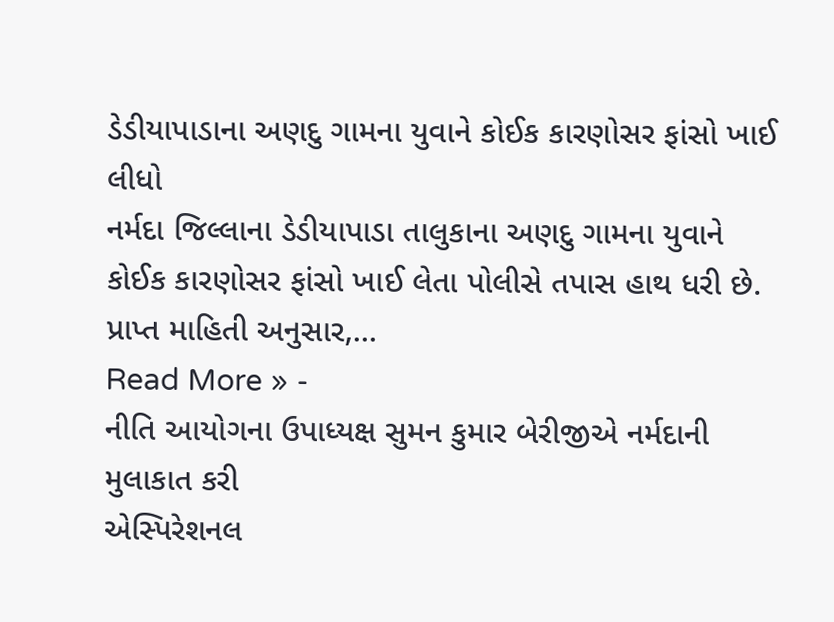ડેડીયાપાડાના અણદુ ગામના યુવાને કોઈક કારણોસર ફાંસો ખાઈ લીધો
નર્મદા જિલ્લાના ડેડીયાપાડા તાલુકાના અણદુ ગામના યુવાને કોઈક કારણોસર ફાંસો ખાઈ લેતા પોલીસે તપાસ હાથ ધરી છે. પ્રાપ્ત માહિતી અનુસાર,…
Read More » -
નીતિ આયોગના ઉપાધ્યક્ષ સુમન કુમાર બેરીજીએ નર્મદાની મુલાકાત કરી
એસ્પિરેશનલ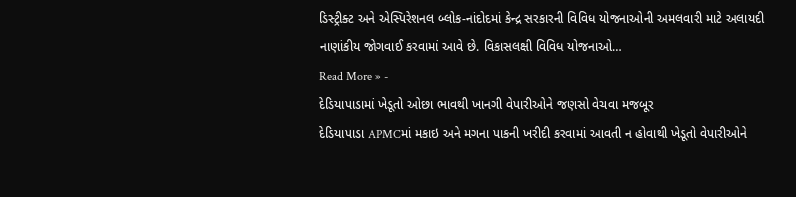ડિસ્ટ્રીક્ટ અને એસ્પિરેશનલ બ્લોક-નાંદોદમાં કેન્દ્ર સરકારની વિવિધ યોજનાઓની અમલવારી માટે અલાયદી નાણાંકીય જોગવાઈ કરવામાં આવે છે. વિકાસલક્ષી વિવિધ યોજનાઓ…
Read More » -
દેડિયાપાડામાં ખેડૂતો ઓછા ભાવથી ખાનગી વેપારીઓને જણસો વેચવા મજબૂર
દેડિયાપાડા APMCમાં મકાઇ અને મગના પાકની ખરીદી કરવામાં આવતી ન હોવાથી ખેડૂતો વેપારીઓને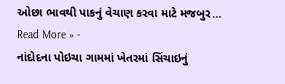ઓછા ભાવથી પાકનું વેચાણ કરવા માટે મજબુર…
Read More » -
નાંદોદના પોઇચા ગામમાં ખેતરમાં સિંચાઇનું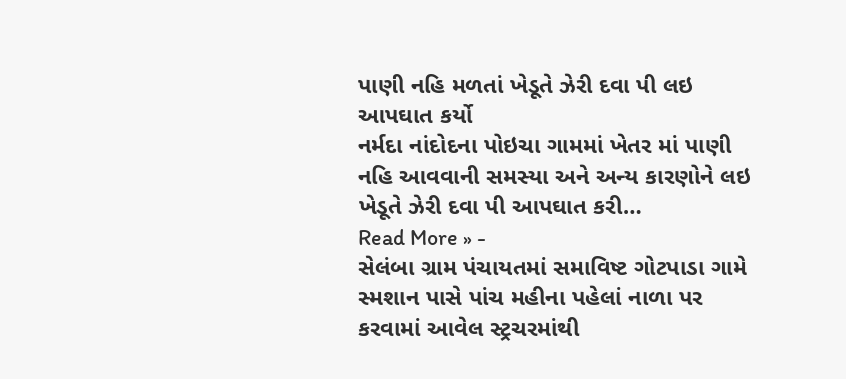પાણી નહિ મળતાં ખેડૂતે ઝેરી દવા પી લઇ આપઘાત કર્યો
નર્મદા નાંદોદના પોઇચા ગામમાં ખેતર માં પાણી નહિ આવવાની સમસ્યા અને અન્ય કારણોને લઇ ખેડૂતે ઝેરી દવા પી આપઘાત કરી…
Read More » -
સેલંબા ગ્રામ પંચાયતમાં સમાવિષ્ટ ગોટપાડા ગામે સ્મશાન પાસે પાંચ મહીના પહેલાં નાળા પર કરવામાં આવેલ સ્ટ્રચરમાંથી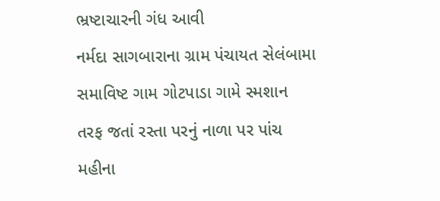ભ્રષ્ટાચારની ગંધ આવી
નર્મદા સાગબારાના ગ્રામ પંચાયત સેલંબામા સમાવિષ્ટ ગામ ગોટપાડા ગામે સ્મશાન તરફ જતાં રસ્તા પરનું નાળા પર પાંચ મહીના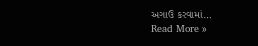અગાઉ કરવામાં…
Read More »